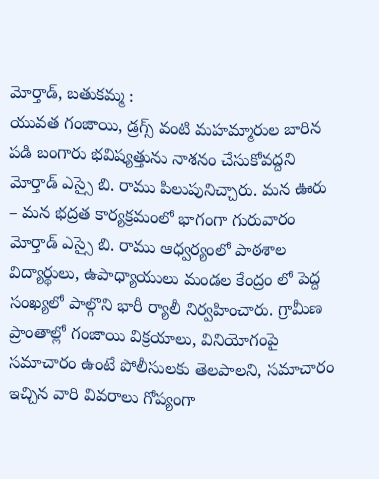మోర్తాడ్, బతుకమ్మ :
యువత గంజాయి, డ్రగ్స్ వంటి మహమ్మారుల బారిన పడి బంగారు భవిష్యత్తును నాశనం చేసుకోవద్దని మోర్తాడ్ ఎస్సై బి. రాము పిలుపునిచ్చారు. మన ఊరు – మన భద్రత కార్యక్రమంలో భాగంగా గురువారం మోర్తాడ్ ఎస్సై బి. రాము ఆధ్వర్యంలో పాఠశాల విద్యార్థులు, ఉపాధ్యాయులు మండల కేంద్రం లో పెద్ద సంఖ్యలో పాల్గొని భారీ ర్యాలీ నిర్వహించారు. గ్రామీణ ప్రాంతాల్లో గంజాయి విక్రయాలు, వినియోగంపై సమాచారం ఉంటే పోలీసులకు తెలపాలని, సమాచారం ఇచ్చిన వారి వివరాలు గోప్యంగా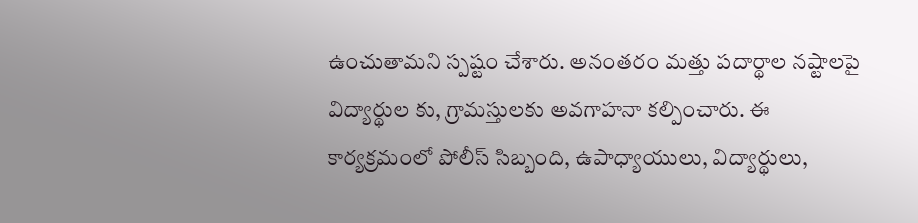ఉంచుతామని స్పష్టం చేశారు. అనంతరం మత్తు పదార్థాల నష్టాలపై విద్యార్థుల కు, గ్రామస్తులకు అవగాహనా కల్పించారు. ఈ కార్యక్రమంలో పోలీస్ సిబ్బంది, ఉపాధ్యాయులు, విద్యార్థులు,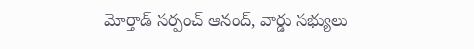మోర్తాడ్ సర్పంచ్ ఆనంద్, వార్డు సభ్యులు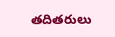తదితరులు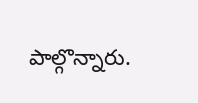పాల్గొన్నారు.